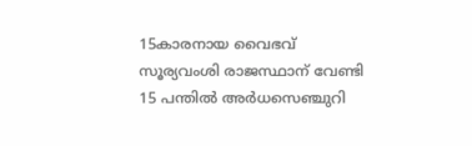15കാരനായ വൈഭവ് സൂര്യവംശി രാജസ്ഥാന് വേണ്ടി 15 പന്തിൽ അർധസെഞ്ചുറി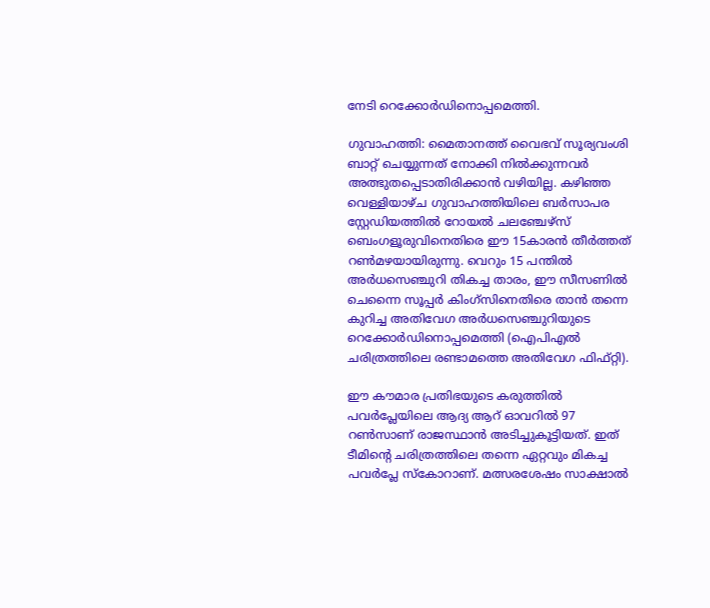നേടി റെക്കോർഡിനൊപ്പമെത്തി.

ഗുവാഹത്തി: മൈതാനത്ത് വൈഭവ് സൂര്യവംശി ബാറ്റ് ചെയ്യുന്നത് നോക്കി നില്‍ക്കുന്നവര്‍ അത്ഭുതപ്പെടാതിരിക്കാന്‍ വഴിയില്ല. കഴിഞ്ഞ വെള്ളിയാഴ്ച ഗുവാഹത്തിയിലെ ബര്‍സാപര സ്റ്റേഡിയത്തില്‍ റോയല്‍ ചലഞ്ചേഴ്സ് ബെംഗളൂരുവിനെതിരെ ഈ 15കാരന്‍ തീര്‍ത്തത് റണ്‍മഴയായിരുന്നു. വെറും 15 പന്തില്‍ അര്‍ധസെഞ്ചുറി തികച്ച താരം, ഈ സീസണില്‍ ചെന്നൈ സൂപ്പര്‍ കിംഗ്‌സിനെതിരെ താന്‍ തന്നെ കുറിച്ച അതിവേഗ അര്‍ധസെഞ്ചുറിയുടെ റെക്കോര്‍ഡിനൊപ്പമെത്തി (ഐപിഎല്‍ ചരിത്രത്തിലെ രണ്ടാമത്തെ അതിവേഗ ഫിഫ്റ്റി).

ഈ കൗമാര പ്രതിഭയുടെ കരുത്തില്‍ പവര്‍പ്ലേയിലെ ആദ്യ ആറ് ഓവറില്‍ 97 റണ്‍സാണ് രാജസ്ഥാന്‍ അടിച്ചുകൂട്ടിയത്. ഇത് ടീമിന്റെ ചരിത്രത്തിലെ തന്നെ ഏറ്റവും മികച്ച പവര്‍പ്ലേ സ്‌കോറാണ്. മത്സരശേഷം സാക്ഷാല്‍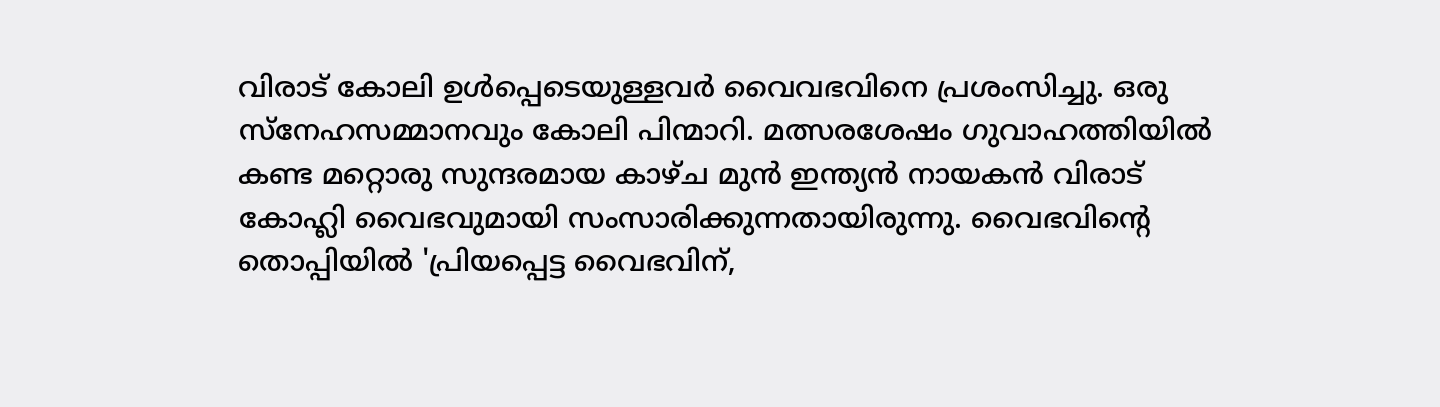വിരാട് കോലി ഉള്‍പ്പെടെയുള്ളവര്‍ വൈവഭവിനെ പ്രശംസിച്ചു. ഒരു സ്‌നേഹസമ്മാനവും കോലി പിന്മാറി. മത്സരശേഷം ഗുവാഹത്തിയില്‍ കണ്ട മറ്റൊരു സുന്ദരമായ കാഴ്ച മുന്‍ ഇന്ത്യന്‍ നായകന്‍ വിരാട് കോഹ്ലി വൈഭവുമായി സംസാരിക്കുന്നതായിരുന്നു. വൈഭവിന്റെ തൊപ്പിയില്‍ 'പ്രിയപ്പെട്ട വൈഭവിന്,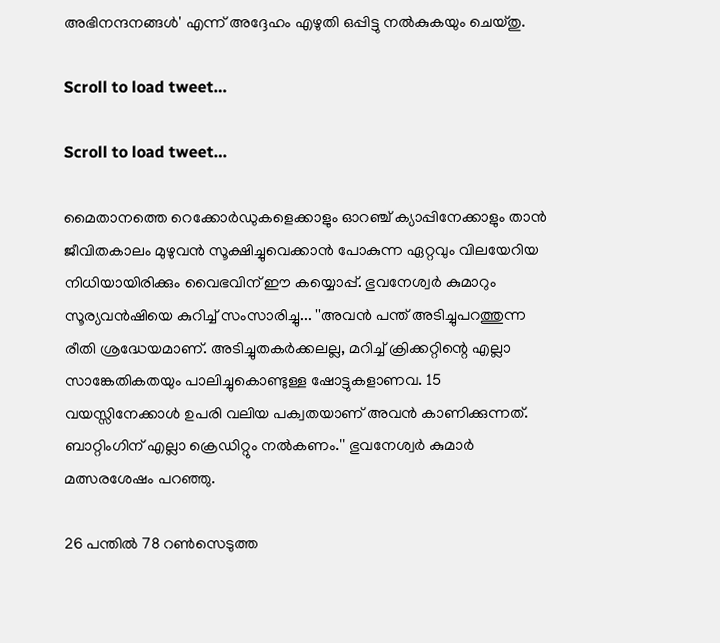അഭിനന്ദനങ്ങള്‍' എന്ന് അദ്ദേഹം എഴുതി ഒപ്പിട്ടു നല്‍കുകയും ചെയ്തു.

Scroll to load tweet…

Scroll to load tweet…

മൈതാനത്തെ റെക്കോര്‍ഡുകളെക്കാളും ഓറഞ്ച് ക്യാപ്പിനേക്കാളും താന്‍ ജീവിതകാലം മുഴുവന്‍ സൂക്ഷിച്ചുവെക്കാന്‍ പോകുന്ന ഏറ്റവും വിലയേറിയ നിധിയായിരിക്കും വൈഭവിന് ഈ കയ്യൊപ്പ്. ഭുവനേശ്വര്‍ കുമാറും സൂര്യവന്‍ഷിയെ കുറിച്ച് സംസാരിച്ചു... ''അവന്‍ പന്ത് അടിച്ചുപറത്തുന്ന രീതി ശ്രദ്ധേയമാണ്. അടിച്ചുതകര്‍ക്കലല്ല, മറിച്ച് ക്രിക്കറ്റിന്റെ എല്ലാ സാങ്കേതികതയും പാലിച്ചുകൊണ്ടുള്ള ഷോട്ടുകളാണവ. 15 വയസ്സിനേക്കാള്‍ ഉപരി വലിയ പക്വതയാണ് അവന്‍ കാണിക്കുന്നത്. ബാറ്റിംഗിന് എല്ലാ ക്രെഡിറ്റും നല്‍കണം.'' ഭുവനേശ്വര്‍ കുമാര്‍ മത്സരശേഷം പറഞ്ഞു.

26 പന്തില്‍ 78 റണ്‍സെടുത്ത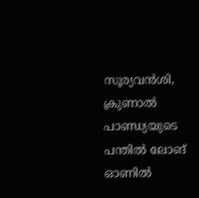സൂര്യവന്‍ശി, ക്രുണാല്‍ പാണ്ഡ്യയുടെ പന്തില്‍ ലോങ് ഓണില്‍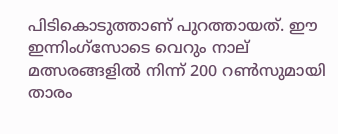പിടികൊടുത്താണ് പുറത്തായത്. ഈ ഇന്നിംഗ്സോടെ വെറും നാല് മത്സരങ്ങളില്‍ നിന്ന് 200 റണ്‍സുമായി താരം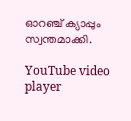ഓറഞ്ച് ക്യാപ്പും സ്വന്തമാക്കി.

YouTube video player